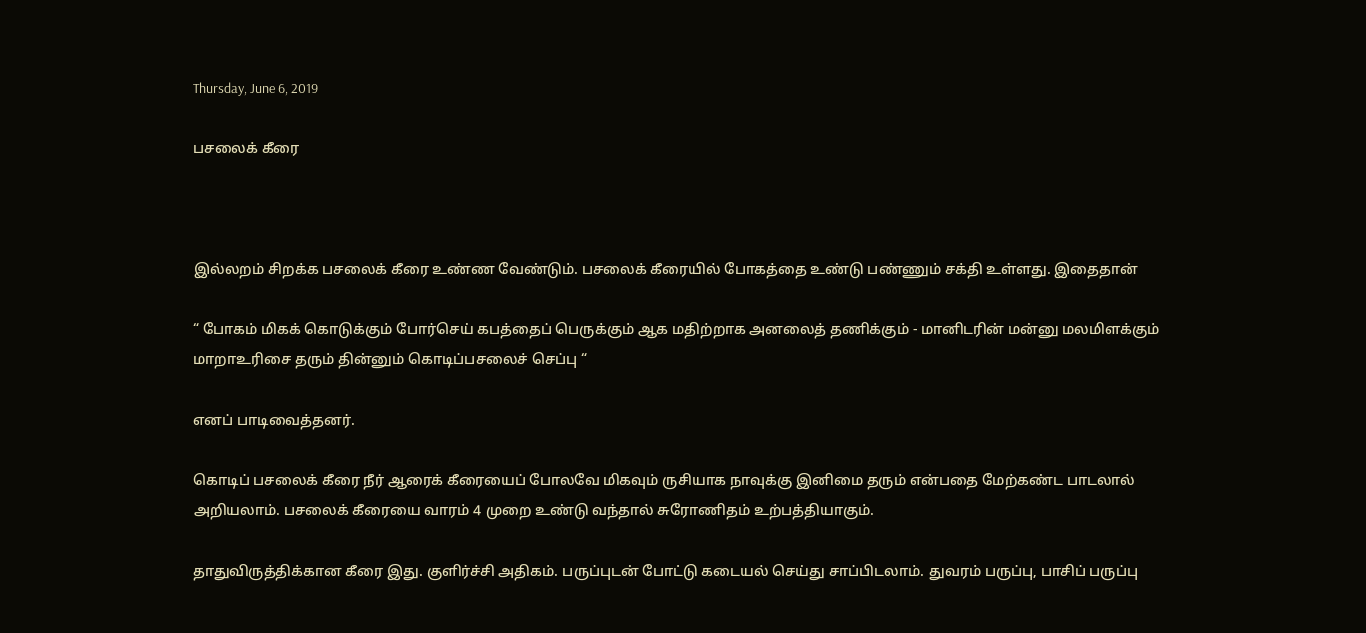Thursday, June 6, 2019

பசலைக் கீரை



இல்லறம் சிறக்க பசலைக் கீரை உண்ண வேண்டும். பசலைக் கீரையில் போகத்தை உண்டு பண்ணும் சக்தி உள்ளது. இதைதான்

“ போகம் மிகக் கொடுக்கும் போர்செய் கபத்தைப் பெருக்கும் ஆக மதிற்றாக அனலைத் தணிக்கும் - மானிடரின் மன்னு மலமிளக்கும் மாறாஉரிசை தரும் தின்னும் கொடிப்பசலைச் செப்பு “

எனப் பாடிவைத்தனர்.

கொடிப் பசலைக் கீரை நீர் ஆரைக் கீரையைப் போலவே மிகவும் ருசியாக நாவுக்கு இனிமை தரும் என்பதை மேற்கண்ட பாடலால் அறியலாம். பசலைக் கீரையை வாரம் 4 முறை உண்டு வந்தால் சுரோணிதம் உற்பத்தியாகும்.

தாதுவிருத்திக்கான கீரை இது. குளிர்ச்சி அதிகம். பருப்புடன் போட்டு கடையல் செய்து சாப்பிடலாம். துவரம் பருப்பு, பாசிப் பருப்பு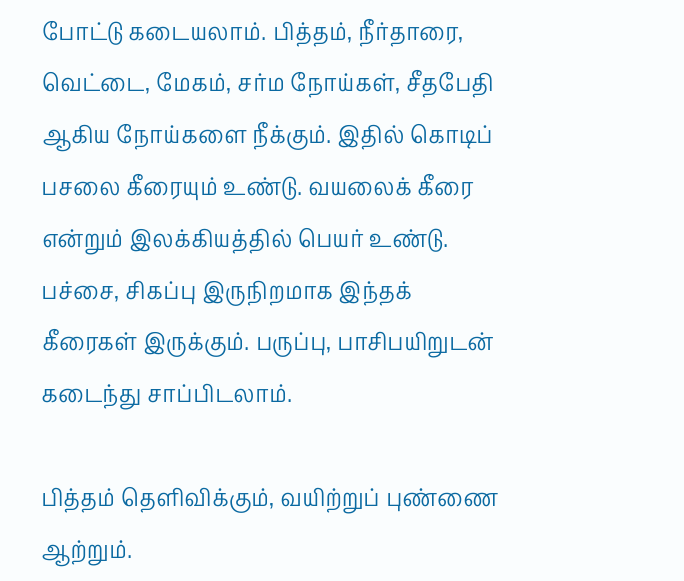போட்டு கடையலாம். பித்தம், நீர்தாரை, வெட்டை, மேகம், சர்ம நோய்கள், சீதபேதி ஆகிய நோய்களை நீக்கும். இதில் கொடிப் பசலை கீரையும் உண்டு. வயலைக் கீரை என்றும் இலக்கியத்தில் பெயர் உண்டு. பச்சை, சிகப்பு இருநிறமாக இந்தக் கீரைகள் இருக்கும். பருப்பு, பாசிபயிறுடன் கடைந்து சாப்பிடலாம்.

பித்தம் தெளிவிக்கும், வயிற்றுப் புண்ணை ஆற்றும்.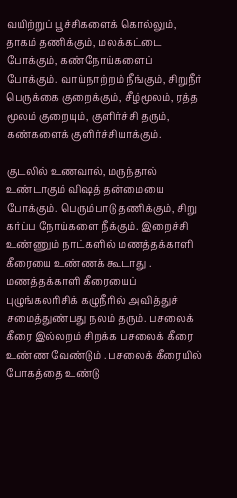வயிற்றுப் பூச்சிகளைக் கொல்லும், தாகம் தணிக்கும், மலக்கட்டை போக்கும், கண்நோய்களைப் போக்கும். வாய்நாற்றம் நீங்கும், சிறுநீர் பெருக்கை குறைக்கும், சீழ்மூலம், ரத்த மூலம் குறையும், குளிர்ச்சி தரும், கண்களைக் குளிர்ச்சியாக்கும்.

குடலில் உணவால், மருந்தால் உண்டாகும் விஷத் தன்மையை போக்கும். பெரும்பாடு தணிக்கும், சிறு கர்ப்ப நோய்களை நீக்கும். இறைச்சி உண்ணும் நாட்களில் மணத்தக்காளி கீரையை உண்ணக் கூடாது . மணத்தக்காளி கீரையைப் புழுங்கலரிசிக் கழுநீரில் அவித்துச் சமைத்துண்பது நலம் தரும். பசலைக் கீரை இல்லறம் சிறக்க பசலைக் கீரை உண்ண வேண்டும் . பசலைக் கீரையில் போகத்தை உண்டு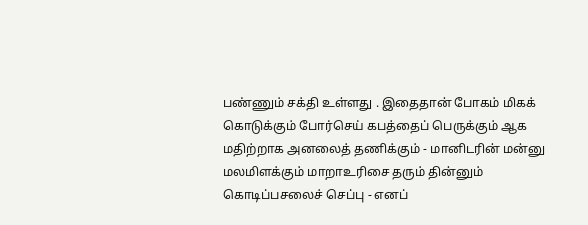பண்ணும் சக்தி உள்ளது . இதைதான் போகம் மிகக் கொடுக்கும் போர்செய் கபத்தைப் பெருக்கும் ஆக மதிற்றாக அனலைத் தணிக்கும் - மானிடரின் மன்னு மலமிளக்கும் மாறாஉரிசை தரும் தின்னும் கொடிப்பசலைச் செப்பு - எனப்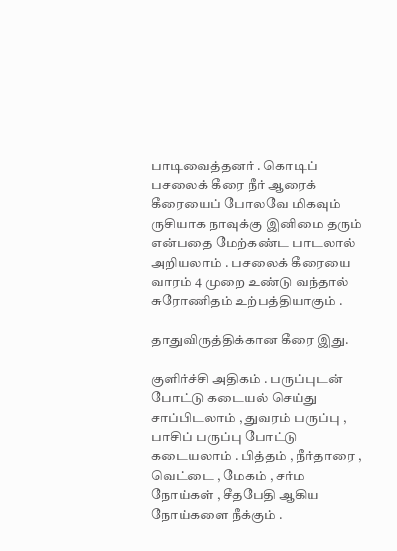பாடிவைத்தனர் . கொடிப் பசலைக் கீரை நீர் ஆரைக் கீரையைப் போலவே மிகவும் ருசியாக நாவுக்கு இனிமை தரும் என்பதை மேற்கண்ட பாடலால் அறியலாம் . பசலைக் கீரையை வாரம் 4 முறை உண்டு வந்தால் சுரோணிதம் உற்பத்தியாகும் .

தாதுவிருத்திக்கான கீரை இது.

குளிர்ச்சி அதிகம் . பருப்புடன் போட்டு கடையல் செய்து சாப்பிடலாம் , துவரம் பருப்பு , பாசிப் பருப்பு போட்டு கடையலாம் . பித்தம் , நீர்தாரை , வெட்டை , மேகம் , சர்ம நோய்கள் , சீதபேதி ஆகிய நோய்களை நீக்கும் .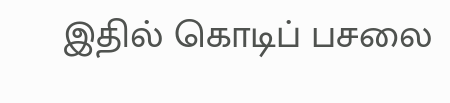இதில் கொடிப் பசலை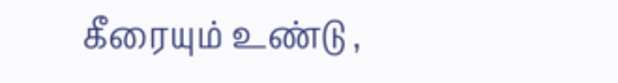கீரையும் உண்டு ,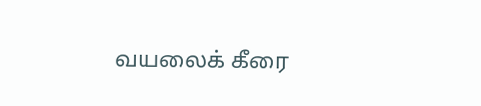வயலைக் கீரை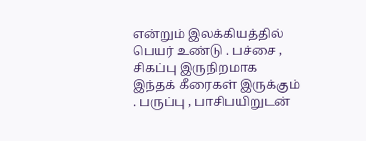என்றும் இலக்கியத்தில் பெயர் உண்டு . பச்சை , சிகப்பு இருநிறமாக இந்தக் கீரைகள் இருக்கும் . பருப்பு , பாசிபயிறுடன்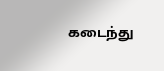கடைந்து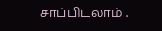சாப்பிடலாம் .